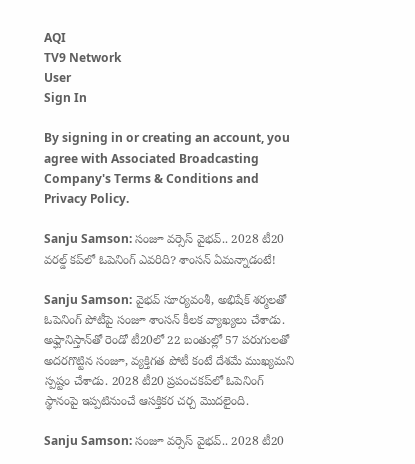AQI
TV9 Network
User
Sign In

By signing in or creating an account, you agree with Associated Broadcasting Company's Terms & Conditions and Privacy Policy.

Sanju Samson: సంజూ వర్సెస్ వైభవ్.. 2028 టీ20 వరల్డ్ కప్‌లో ఓపెనింగ్ ఎవరిది? శాంసన్ ఏమన్నాడంటే!

Sanju Samson: వైభవ్ సూర్యవంశీ, అభిషేక్ శర్మలతో ఓపెనింగ్ పోటీపై సంజూ శాంసన్ కీలక వ్యాఖ్యలు చేశాడు. అఫ్ఘానిస్తాన్‌తో రెండో టీ20లో 22 బంతుల్లో 57 పరుగులతో అదరగొట్టిన సంజూ, వ్యక్తిగత పోటీ కంటే దేశమే ముఖ్యమని స్పష్టం చేశాడు. 2028 టీ20 ప్రపంచకప్‌లో ఓపెనింగ్ స్థానంపై ఇప్పటినుంచే ఆసక్తికర చర్చ మొదలైంది.

Sanju Samson: సంజూ వర్సెస్ వైభవ్.. 2028 టీ20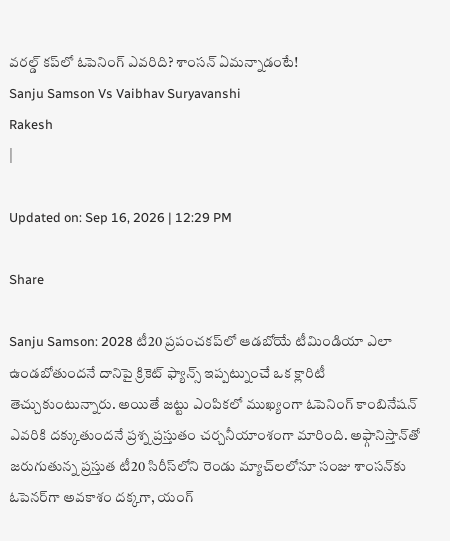వరల్డ్ కప్‌లో ఓపెనింగ్ ఎవరిది? శాంసన్ ఏమన్నాడంటే!
Sanju Samson Vs Vaibhav Suryavanshi
Rakesh
|

Updated on: Sep 16, 2026 | 12:29 PM

Share

Sanju Samson: 2028 టీ20 ప్రపంచకప్‌లో ఆడబోయే టీమిండియా ఎలా ఉండబోతుందనే దానిపై క్రికెట్ ఫ్యాన్స్ ఇప్పట్నుంచే ఒక క్లారిటీ తెచ్చుకుంటున్నారు. అయితే జట్టు ఎంపికలో ముఖ్యంగా ఓపెనింగ్ కాంబినేషన్ ఎవరికి దక్కుతుందనే ప్రశ్న ప్రస్తుతం చర్చనీయాంశంగా మారింది. అఫ్గానిస్తాన్‌తో జరుగుతున్న ప్రస్తుత టీ20 సిరీస్‌లోని రెండు మ్యాచ్‌లలోనూ సంజు శాంసన్‌కు ఓపెనర్‌గా అవకాశం దక్కగా, యంగ్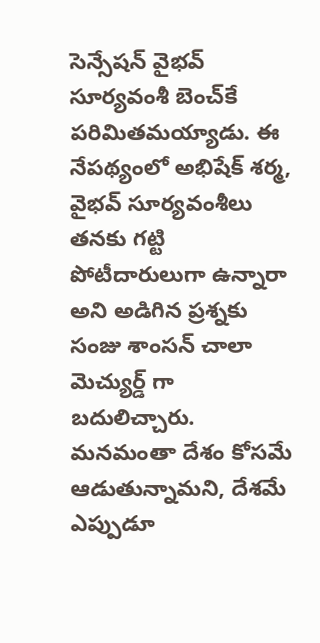సెన్సేషన్ వైభవ్ సూర్యవంశీ బెంచ్‌కే పరిమితమయ్యాడు. ఈ నేపథ్యంలో అభిషేక్ శర్మ, వైభవ్ సూర్యవంశీలు తనకు గట్టి పోటీదారులుగా ఉన్నారా అని అడిగిన ప్రశ్నకు సంజు శాంసన్ చాలా మెచ్యుర్డ్ గా బదులిచ్చారు. మనమంతా దేశం కోసమే ఆడుతున్నామని, దేశమే ఎప్పుడూ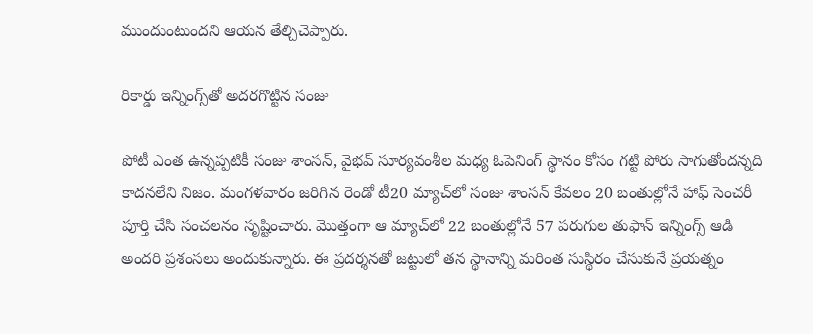ముందుంటుందని ఆయన తేల్చిచెప్పారు.

రికార్డు ఇన్నింగ్స్‌తో అదరగొట్టిన సంజు

పోటీ ఎంత ఉన్నప్పటికీ సంజు శాంసన్, వైభవ్ సూర్యవంశీల మధ్య ఓపెనింగ్ స్థానం కోసం గట్టి పోరు సాగుతోందన్నది కాదనలేని నిజం. మంగళవారం జరిగిన రెండో టీ20 మ్యాచ్‌లో సంజు శాంసన్ కేవలం 20 బంతుల్లోనే హాఫ్ సెంచరీ పూర్తి చేసి సంచలనం సృష్టించారు. మొత్తంగా ఆ మ్యాచ్‌లో 22 బంతుల్లోనే 57 పరుగుల తుఫాన్ ఇన్నింగ్స్ ఆడి అందరి ప్రశంసలు అందుకున్నారు. ఈ ప్రదర్శనతో జట్టులో తన స్థానాన్ని మరింత సుస్థిరం చేసుకునే ప్రయత్నం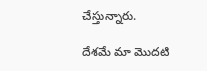చేస్తున్నారు.

దేశమే మా మొదటి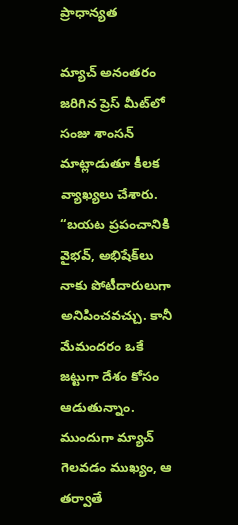ప్రాధాన్యత

మ్యాచ్ అనంతరం జరిగిన ప్రెస్ మీట్‌లో సంజు శాంసన్ మాట్లాడుతూ కీలక వ్యాఖ్యలు చేశారు. “బయట ప్రపంచానికి వైభవ్, అభిషేక్‌లు నాకు పోటీదారులుగా అనిపించవచ్చు. కానీ మేమందరం ఒకే జట్టుగా దేశం కోసం ఆడుతున్నాం. ముందుగా మ్యాచ్ గెలవడం ముఖ్యం, ఆ తర్వాతే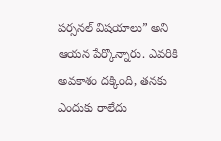పర్సనల్ విషయాలు” అని ఆయన పేర్కొన్నారు. ఎవరికి అవకాశం దక్కింది, తనకు ఎందుకు రాలేదు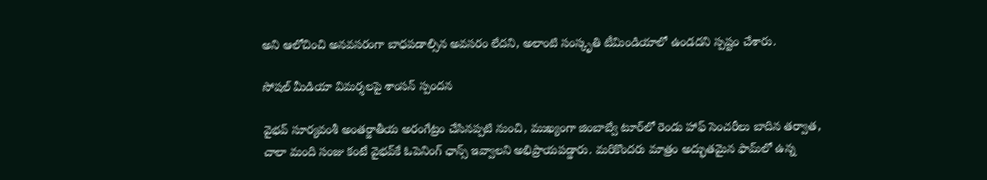అని ఆలోచించి అనవసరంగా బాధపడాల్సిన అవసరం లేదని, అలాంటి సంస్కృతి టీమిండియాలో ఉండదని స్పష్టం చేశారు.

సోషల్ మీడియా విమర్శలపై శాంసన్ స్పందన

వైభవ్ సూర్యవంశీ అంతర్జాతీయ అరంగేట్రం చేసినప్పటి నుంచి, ముఖ్యంగా జింబాబ్వే టూర్‌లో రెండు హాఫ్ సెంచరీలు బాదిన తర్వాత, చాలా మంది సంజు కంటే వైభవ్‌కే ఓపెనింగ్ ఛాన్స్ ఇవ్వాలని అభిప్రాయపడ్డారు. మరికొందరు మాత్రం అద్భుతమైన ఫామ్‌లో ఉన్న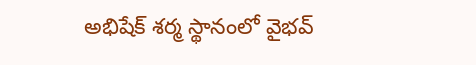అభిషేక్ శర్మ స్థానంలో వైభవ్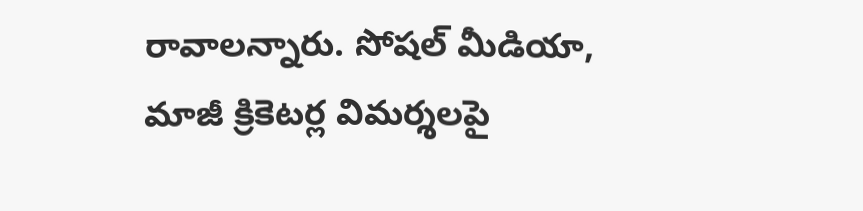రావాలన్నారు. సోషల్ మీడియా, మాజీ క్రికెటర్ల విమర్శలపై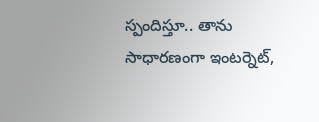స్పందిస్తూ.. తాను సాధారణంగా ఇంటర్నెట్,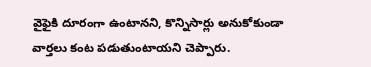వైఫైకి దూరంగా ఉంటానని, కొన్నిసార్లు అనుకోకుండా వార్తలు కంట పడుతుంటాయని చెప్పారు.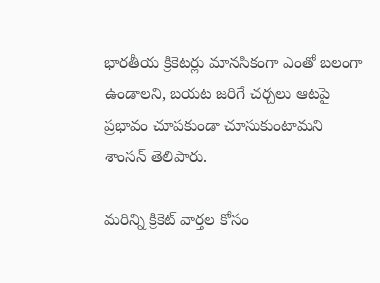భారతీయ క్రికెటర్లు మానసికంగా ఎంతో బలంగా ఉండాలని, బయట జరిగే చర్చలు ఆటపై ప్రభావం చూపకుండా చూసుకుంటామని శాంసన్ తెలిపారు.

మరిన్ని క్రికెట్ వార్తల కోసం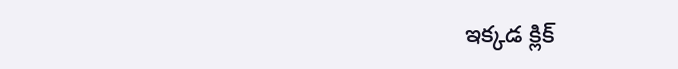ఇక్కడ క్లిక్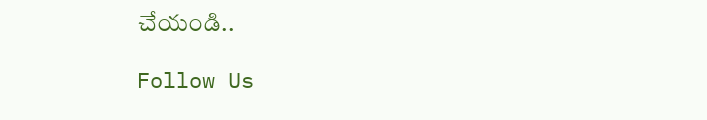చేయండి..

Follow Us